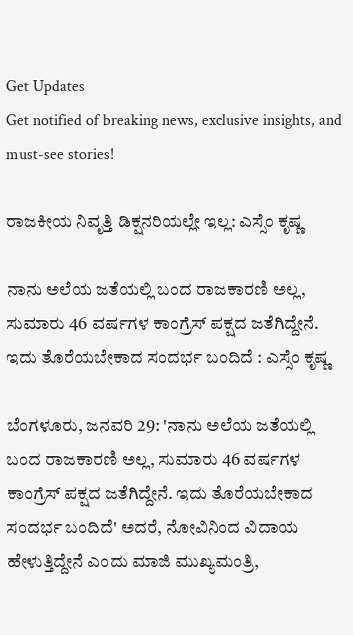Get Updates
Get notified of breaking news, exclusive insights, and must-see stories!

ರಾಜಕೀಯ ನಿವೃತ್ತಿ ಡಿಕ್ಷನರಿಯಲ್ಲೇ ಇಲ್ಲ: ಎಸ್ಸೆಂ ಕೃಷ್ಣ

ನಾನು ಅಲೆಯ ಜತೆಯಲ್ಲಿ ಬಂದ ರಾಜಕಾರಣಿ ಅಲ್ಲ, ಸುಮಾರು 46 ವರ್ಷಗಳ ಕಾಂಗ್ರೆಸ್ ಪಕ್ಷದ ಜತೆಗಿದ್ದೇನೆ. ಇದು ತೊರೆಯಬೇಕಾದ ಸಂದರ್ಭ ಬಂದಿದೆ : ಎಸ್ಸೆಂ ಕೃಷ್ಣ

ಬೆಂಗಳೂರು, ಜನವರಿ 29: 'ನಾನು ಅಲೆಯ ಜತೆಯಲ್ಲಿ ಬಂದ ರಾಜಕಾರಣಿ ಅಲ್ಲ, ಸುಮಾರು 46 ವರ್ಷಗಳ ಕಾಂಗ್ರೆಸ್ ಪಕ್ಷದ ಜತೆಗಿದ್ದೇನೆ. ಇದು ತೊರೆಯಬೇಕಾದ ಸಂದರ್ಭ ಬಂದಿದೆ' ಅದರೆ, ನೋವಿನಿಂದ ವಿದಾಯ ಹೇಳುತ್ತಿದ್ದೇನೆ ಎಂದು ಮಾಜಿ ಮುಖ್ಯಮಂತ್ರಿ,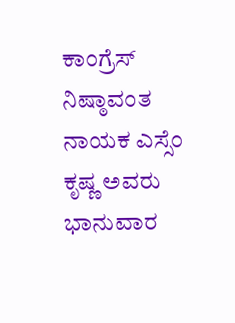ಕಾಂಗ್ರೆಸ್ ನಿಷ್ಠಾವಂತ ನಾಯಕ ಎಸ್ಸೆಂ ಕೃಷ್ಣ ಅವರು ಭಾನುವಾರ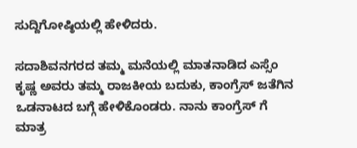ಸುದ್ದಿಗೋಷ್ಠಿಯಲ್ಲಿ ಹೇಳಿದರು.

ಸದಾಶಿವನಗರದ ತಮ್ಮ ಮನೆಯಲ್ಲಿ ಮಾತನಾಡಿದ ಎಸ್ಸೆಂ ಕೃಷ್ಣ ಅವರು ತಮ್ಮ ರಾಜಕೀಯ ಬದುಕು, ಕಾಂಗ್ರೆಸ್ ಜತೆಗಿನ ಒಡನಾಟದ ಬಗ್ಗೆ ಹೇಳಿಕೊಂಡರು. ನಾನು ಕಾಂಗ್ರೆಸ್ ಗೆ ಮಾತ್ರ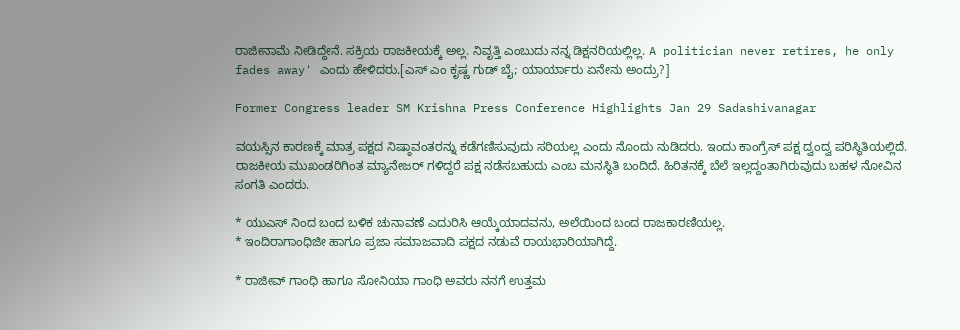ರಾಜೀನಾಮೆ ನೀಡಿದ್ದೇನೆ. ಸಕ್ರಿಯ ರಾಜಕೀಯಕ್ಕೆ ಅಲ್ಲ. ನಿವೃತ್ತಿ ಎಂಬುದು ನನ್ನ ಡಿಕ್ಷನರಿಯಲ್ಲಿಲ್ಲ. A politician never retires, he only fades away' ಎಂದು ಹೇಳಿದರು.[ಎಸ್ ಎಂ ಕೃಷ್ಣ ಗುಡ್ ಬೈ; ಯಾರ್ಯಾರು ಏನೇನು ಅಂದ್ರು?]

Former Congress leader SM Krishna Press Conference Highlights Jan 29 Sadashivanagar

ವಯಸ್ಸಿನ ಕಾರಣಕ್ಕೆ ಮಾತ್ರ ಪಕ್ಷದ ನಿಷ್ಠಾವಂತರನ್ನು ಕಡೆಗಣಿಸುವುದು ಸರಿಯಲ್ಲ ಎಂದು ನೊಂದು ನುಡಿದರು. ಇಂದು ಕಾಂಗ್ರೆಸ್ ಪಕ್ಷ ದ್ವಂದ್ವ ಪರಿಸ್ಥಿತಿಯಲ್ಲಿದೆ. ರಾಜಕೀಯ ಮುಖಂಡರಿಗಿಂತ ಮ್ಯಾನೇಜರ್ ಗಳಿದ್ದರೆ ಪಕ್ಷ ನಡೆಸಬಹುದು ಎಂಬ ಮನಸ್ಥಿತಿ ಬಂದಿದೆ. ಹಿರಿತನಕ್ಕೆ ಬೆಲೆ ಇಲ್ಲದ್ದಂತಾಗಿರುವುದು ಬಹಳ ನೋವಿನ ಸಂಗತಿ ಎಂದರು.

* ಯುಎಸ್ ನಿಂದ ಬಂದ ಬಳಿಕ ಚುನಾವಣೆ ಎದುರಿಸಿ ಆಯ್ಕೆಯಾದವನು, ಅಲೆಯಿಂದ ಬಂದ ರಾಜಕಾರಣಿಯಲ್ಲ.
* ಇಂದಿರಾಗಾಂಧಿಜೀ ಹಾಗೂ ಪ್ರಜಾ ಸಮಾಜವಾದಿ ಪಕ್ಷದ ನಡುವೆ ರಾಯಭಾರಿಯಾಗಿದ್ದೆ.

* ರಾಜೀವ್ ಗಾಂಧಿ ಹಾಗೂ ಸೋನಿಯಾ ಗಾಂಧಿ ಅವರು ನನಗೆ ಉತ್ತಮ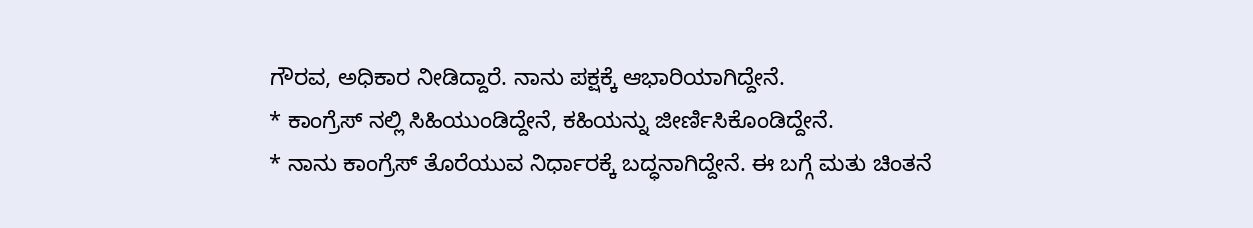ಗೌರವ, ಅಧಿಕಾರ ನೀಡಿದ್ದಾರೆ. ನಾನು ಪಕ್ಷಕ್ಕೆ ಆಭಾರಿಯಾಗಿದ್ದೇನೆ.
* ಕಾಂಗ್ರೆಸ್ ನಲ್ಲಿ ಸಿಹಿಯುಂಡಿದ್ದೇನೆ, ಕಹಿಯನ್ನು ಜೀರ್ಣಿಸಿಕೊಂಡಿದ್ದೇನೆ.
* ನಾನು ಕಾಂಗ್ರೆಸ್ ತೊರೆಯುವ ನಿರ್ಧಾರಕ್ಕೆ ಬದ್ಧನಾಗಿದ್ದೇನೆ. ಈ ಬಗ್ಗೆ ಮತು ಚಿಂತನೆ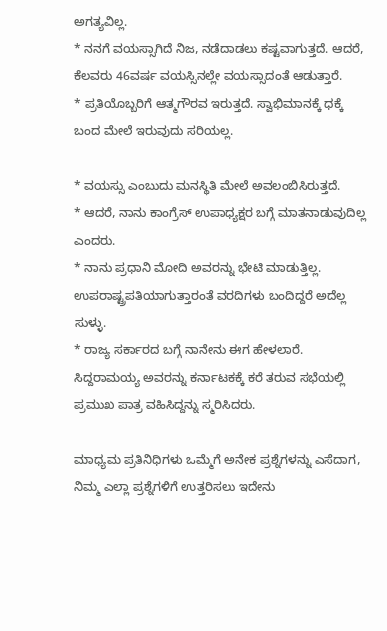ಅಗತ್ಯವಿಲ್ಲ.
* ನನಗೆ ವಯಸ್ಸಾಗಿದೆ ನಿಜ, ನಡೆದಾಡಲು ಕಷ್ಟವಾಗುತ್ತದೆ. ಆದರೆ, ಕೆಲವರು 46ವರ್ಷ ವಯಸ್ಸಿನಲ್ಲೇ ವಯಸ್ಸಾದಂತೆ ಆಡುತ್ತಾರೆ.
* ಪ್ರತಿಯೊಬ್ಬರಿಗೆ ಆತ್ಮಗೌರವ ಇರುತ್ತದೆ. ಸ್ವಾಭಿಮಾನಕ್ಕೆ ಧಕ್ಕೆ ಬಂದ ಮೇಲೆ ಇರುವುದು ಸರಿಯಲ್ಲ.

* ವಯಸ್ಸು ಎಂಬುದು ಮನಸ್ಥಿತಿ ಮೇಲೆ ಅವಲಂಬಿಸಿರುತ್ತದೆ.
* ಆದರೆ, ನಾನು ಕಾಂಗ್ರೆಸ್ ಉಪಾಧ್ಯಕ್ಷರ ಬಗ್ಗೆ ಮಾತನಾಡುವುದಿಲ್ಲ ಎಂದರು.
* ನಾನು ಪ್ರಧಾನಿ ಮೋದಿ ಅವರನ್ನು ಭೇಟಿ ಮಾಡುತ್ತಿಲ್ಲ. ಉಪರಾಷ್ಟ್ರಪತಿಯಾಗುತ್ತಾರಂತೆ ವರದಿಗಳು ಬಂದಿದ್ದರೆ ಅದೆಲ್ಲ ಸುಳ್ಳು.
* ರಾಜ್ಯ ಸರ್ಕಾರದ ಬಗ್ಗೆ ನಾನೇನು ಈಗ ಹೇಳಲಾರೆ. ಸಿದ್ದರಾಮಯ್ಯ ಅವರನ್ನು ಕರ್ನಾಟಕಕ್ಕೆ ಕರೆ ತರುವ ಸಭೆಯಲ್ಲಿ ಪ್ರಮುಖ ಪಾತ್ರ ವಹಿಸಿದ್ದನ್ನು ಸ್ಮರಿಸಿದರು.

ಮಾಧ್ಯಮ ಪ್ರತಿನಿಧಿಗಳು ಒಮ್ಮೆಗೆ ಅನೇಕ ಪ್ರಶ್ನೆಗಳನ್ನು ಎಸೆದಾಗ, ನಿಮ್ಮ ಎಲ್ಲಾ ಪ್ರಶ್ನೆಗಳಿಗೆ ಉತ್ತರಿಸಲು ಇದೇನು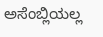ಅಸೆಂಬ್ಲಿಯಲ್ಲ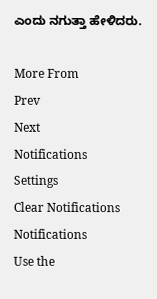ಎಂದು ನಗುತ್ತಾ ಹೇಳಿದರು.

More From
Prev
Next
Notifications
Settings
Clear Notifications
Notifications
Use the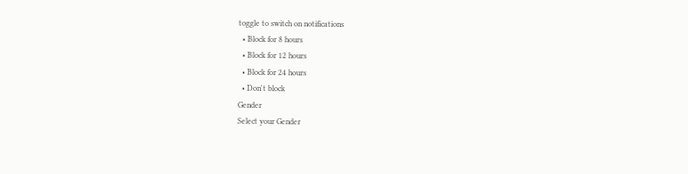toggle to switch on notifications
  • Block for 8 hours
  • Block for 12 hours
  • Block for 24 hours
  • Don't block
Gender
Select your Gender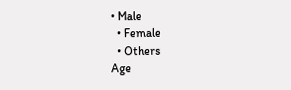• Male
  • Female
  • Others
Age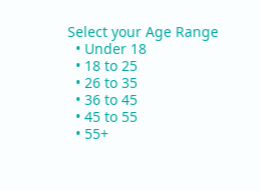Select your Age Range
  • Under 18
  • 18 to 25
  • 26 to 35
  • 36 to 45
  • 45 to 55
  • 55+